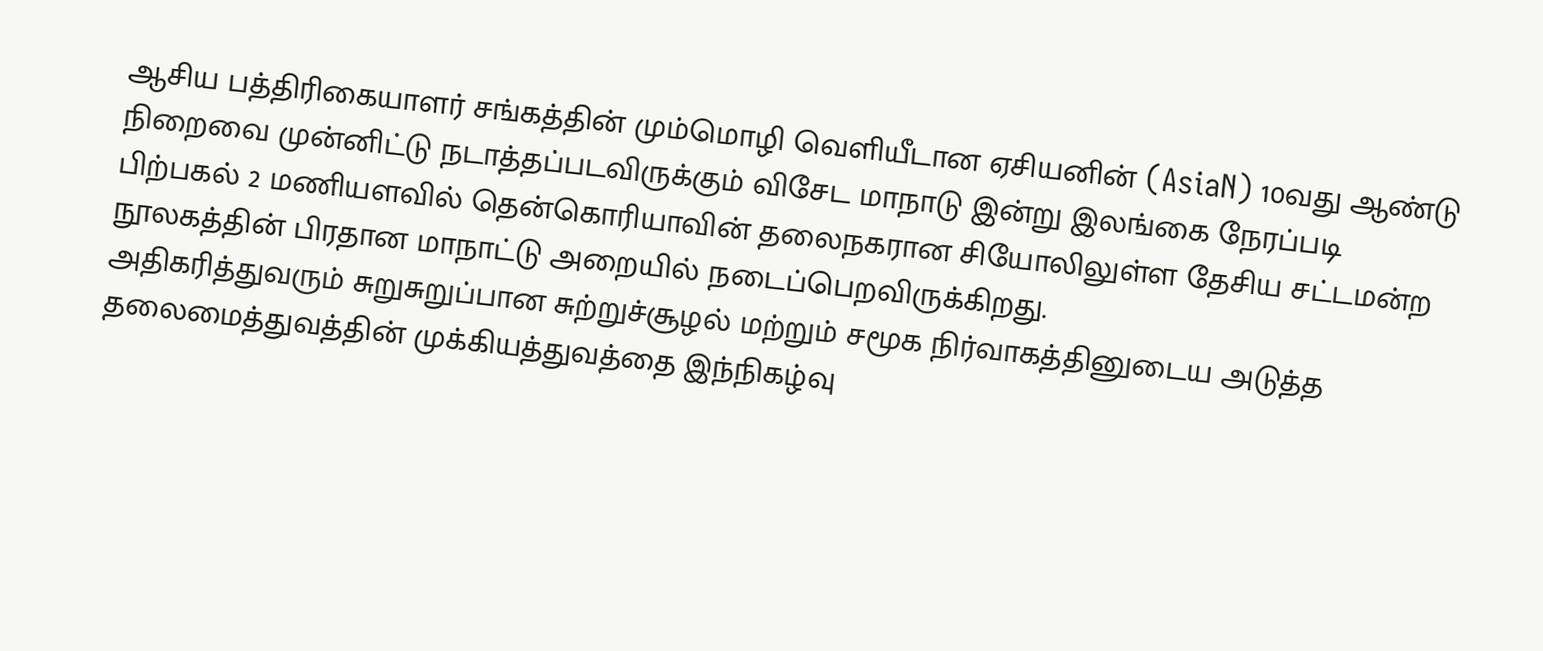ஆசிய பத்திரிகையாளர் சங்கத்தின் மும்மொழி வெளியீடான ஏசியனின் (AsiaN) 10வது ஆண்டு நிறைவை முன்னிட்டு நடாத்தப்படவிருக்கும் விசேட மாநாடு இன்று இலங்கை நேரப்படி பிற்பகல் 2 மணியளவில் தென்கொரியாவின் தலைநகரான சியோலிலுள்ள தேசிய சட்டமன்ற நூலகத்தின் பிரதான மாநாட்டு அறையில் நடைப்பெறவிருக்கிறது.
அதிகரித்துவரும் சுறுசுறுப்பான சுற்றுச்சூழல் மற்றும் சமூக நிர்வாகத்தினுடைய அடுத்த தலைமைத்துவத்தின் முக்கியத்துவத்தை இந்நிகழ்வு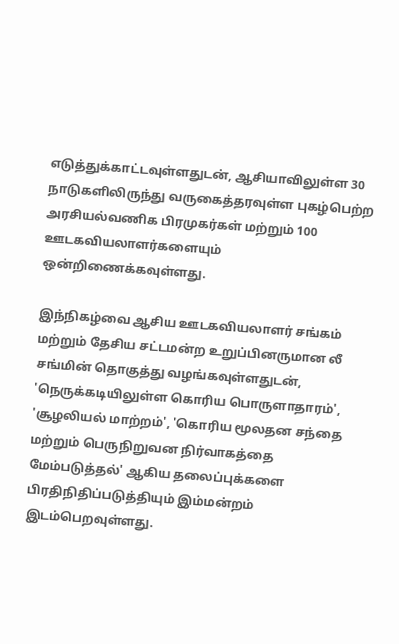எடுத்துக்காட்டவுள்ளதுடன், ஆசியாவிலுள்ள 30 நாடுகளிலிருந்து வருகைத்தரவுள்ள புகழ்பெற்ற அரசியல்வணிக பிரமுகர்கள் மற்றும் 100 ஊடகவியலாளர்களையும் ஒன்றிணைக்கவுள்ளது.

இந்நிகழ்வை ஆசிய ஊடகவியலாளர் சங்கம் மற்றும் தேசிய சட்டமன்ற உறுப்பினருமான லீ சங்மின் தொகுத்து வழங்கவுள்ளதுடன், 'நெருக்கடியிலுள்ள கொரிய பொருளாதாரம்', 'சூழலியல் மாற்றம்', 'கொரிய மூலதன சந்தை மற்றும் பெருநிறுவன நிர்வாகத்தை மேம்படுத்தல்' ஆகிய தலைப்புக்களை பிரதிநிதிப்படுத்தியும் இம்மன்றம் இடம்பெறவுள்ளது.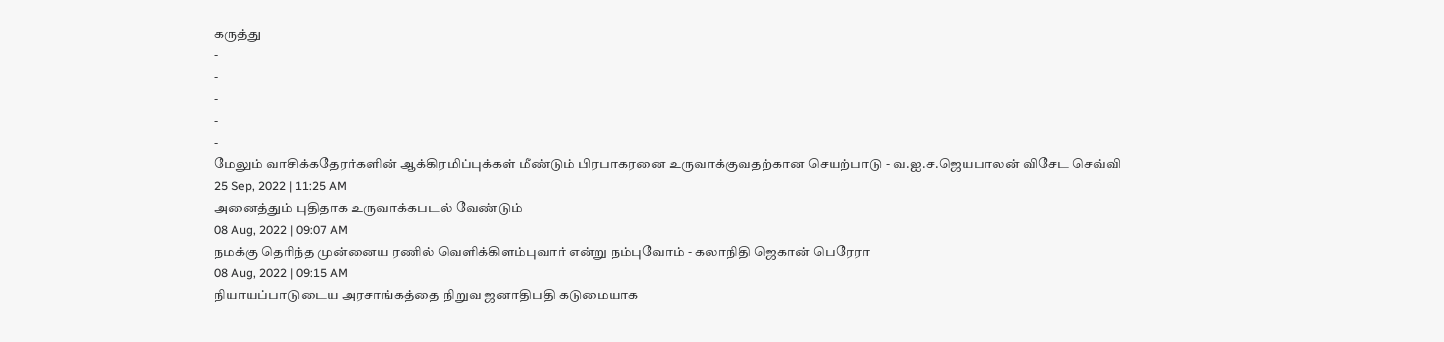கருத்து
-
-
-
-
-
மேலும் வாசிக்கதேரர்களின் ஆக்கிரமிப்புக்கள் மீண்டும் பிரபாகரனை உருவாக்குவதற்கான செயற்பாடு - வ.ஐ.ச.ஜெயபாலன் விசேட செவ்வி
25 Sep, 2022 | 11:25 AM
அனைத்தும் புதிதாக உருவாக்கபடல் வேண்டும்
08 Aug, 2022 | 09:07 AM
நமக்கு தெரிந்த முன்னைய ரணில் வெளிக்கிளம்புவார் என்று நம்புவோம் - கலாநிதி ஜெகான் பெரேரா
08 Aug, 2022 | 09:15 AM
நியாயப்பாடுடைய அரசாங்கத்தை நிறுவ ஜனாதிபதி கடுமையாக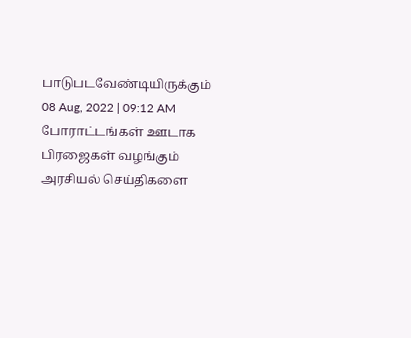பாடுபடவேண்டியிருக்கும்
08 Aug, 2022 | 09:12 AM
போராட்டங்கள் ஊடாக பிரஜைகள் வழங்கும் அரசியல் செய்திகளை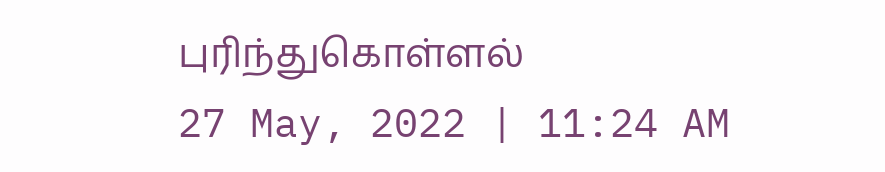புரிந்துகொள்ளல்
27 May, 2022 | 11:24 AM